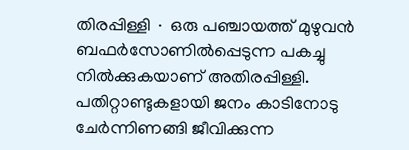തിരപ്പിള്ളി ∙ ഒരു പഞ്ചായത്ത് മുഴുവൻ ബഫർസോണിൽപ്പെടുന്ന പകച്ചു നിൽക്കുകയാണ് അതിരപ്പിള്ളി. പതിറ്റാണ്ടുകളായി ജനം കാടിനോടു ചേർന്നിണങ്ങി ജീവിക്കുന്ന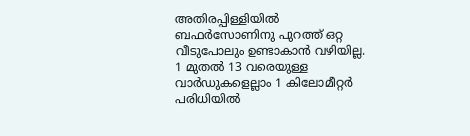അതിരപ്പിള്ളിയിൽ ബഫർസോണിനു പുറത്ത് ഒറ്റ വീടുപോലും ഉണ്ടാകാൻ വഴിയില്ല.
1 മുതൽ 13 വരെയുള്ള വാർഡുകളെല്ലാം 1 കിലോമീറ്റർ പരിധിയിൽ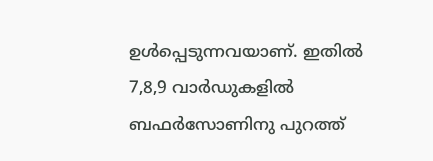ഉൾപ്പെടുന്നവയാണ്. ഇതിൽ 7,8,9 വാർഡുകളിൽ ബഫർസോണിനു പുറത്ത്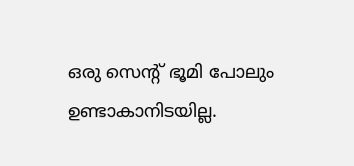ഒരു സെന്റ് ഭൂമി പോലും ഉണ്ടാകാനിടയില്ല.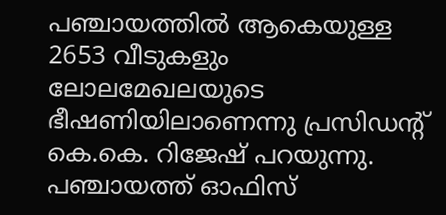പഞ്ചായത്തിൽ ആകെയുള്ള 2653 വീടുകളും ലോലമേഖലയുടെ ഭീഷണിയിലാണെന്നു പ്രസിഡന്റ് കെ.കെ. റിജേഷ് പറയുന്നു.
പഞ്ചായത്ത് ഓഫിസ്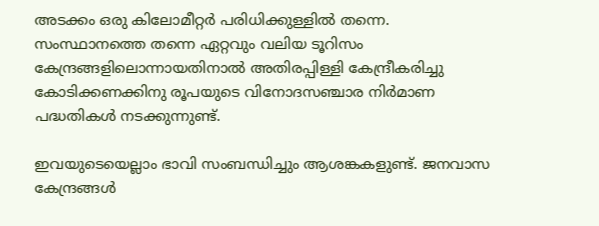അടക്കം ഒരു കിലോമീറ്റർ പരിധിക്കുള്ളിൽ തന്നെ. സംസ്ഥാനത്തെ തന്നെ ഏറ്റവും വലിയ ടൂറിസം കേന്ദ്രങ്ങളിലൊന്നായതിനാൽ അതിരപ്പിള്ളി കേന്ദ്രീകരിച്ചു കോടിക്കണക്കിനു രൂപയുടെ വിനോദസഞ്ചാര നിർമാണ പദ്ധതികൾ നടക്കുന്നുണ്ട്.

ഇവയുടെയെല്ലാം ഭാവി സംബന്ധിച്ചും ആശങ്കകളുണ്ട്. ജനവാസ കേന്ദ്രങ്ങൾ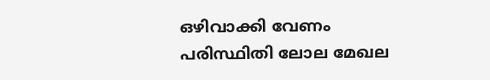ഒഴിവാക്കി വേണം പരിസ്ഥിതി ലോല മേഖല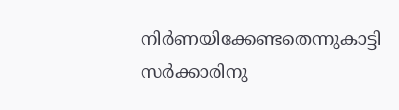നിർണയിക്കേണ്ടതെന്നുകാട്ടി സർക്കാരിനു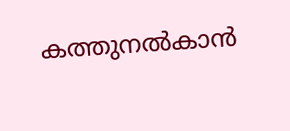കത്തുനൽകാൻ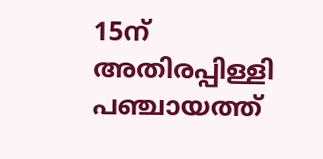15ന് അതിരപ്പിള്ളി പഞ്ചായത്ത്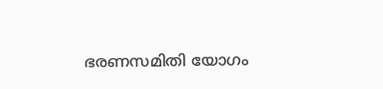ഭരണസമിതി യോഗം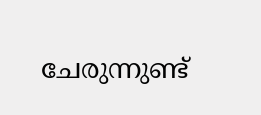ചേരുന്നുണ്ട്